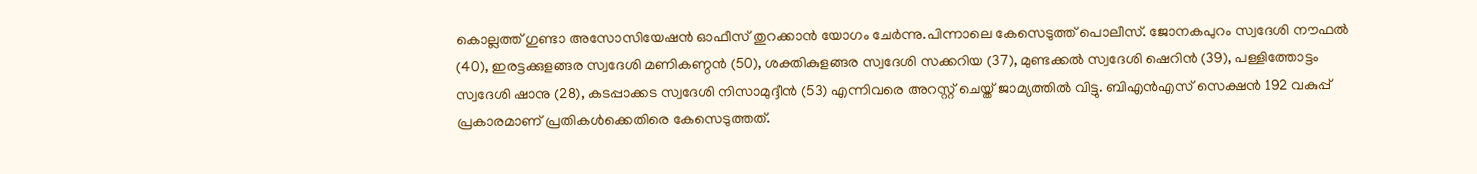കൊല്ലത്ത് ഗുണ്ടാ അസോസിയേഷന്‍ ഓഫീസ് തുറക്കാന്‍ യോഗം ചേര്‍ന്നു.പിന്നാലെ കേസെടുത്ത് പൊലീസ്. ജോനകപുറം സ്വദേശി നൗഫല്‍ (40), ഇരട്ടക്കുളങ്ങര സ്വദേശി മണികണ്ഠന്‍ (50), ശക്തികുളങ്ങര സ്വദേശി സക്കറിയ (37), മുണ്ടക്കല്‍ സ്വദേശി ഷെറിന്‍ (39), പള്ളിത്തോട്ടം സ്വദേശി ഷാനു (28), കടപ്പാക്കട സ്വദേശി നിസാമുദ്ദീന്‍ (53) എന്നിവരെ അറസ്റ്റ് ചെയ്ത് ജാമ്യത്തില്‍ വിട്ടു. ബിഎന്‍എസ് സെക്ഷന്‍ 192 വകുപ്പ് പ്രകാരമാണ് പ്രതികള്‍ക്കെതിരെ കേസെടുത്തത്.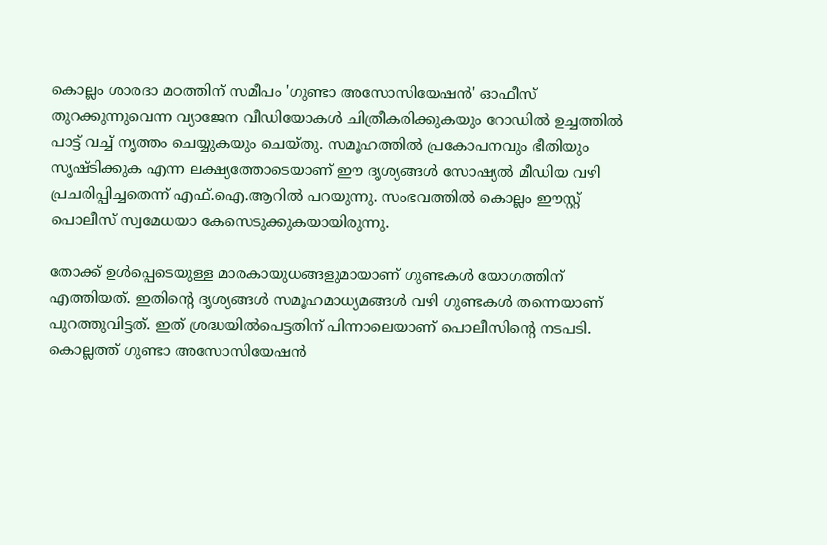കൊല്ലം ശാരദാ മഠത്തിന് സമീപം 'ഗുണ്ടാ അസോസിയേഷന്‍' ഓഫീസ് തുറക്കുന്നുവെന്ന വ്യാജേന വീഡിയോകള്‍ ചിത്രീകരിക്കുകയും റോഡില്‍ ഉച്ചത്തില്‍ പാട്ട് വച്ച് നൃത്തം ചെയ്യുകയും ചെയ്തു. സമൂഹത്തില്‍ പ്രകോപനവും ഭീതിയും സൃഷ്ടിക്കുക എന്ന ലക്ഷ്യത്തോടെയാണ് ഈ ദൃശ്യങ്ങള്‍ സോഷ്യല്‍ മീഡിയ വഴി പ്രചരിപ്പിച്ചതെന്ന് എഫ്.ഐ.ആറില്‍ പറയുന്നു. സംഭവത്തില്‍ കൊല്ലം ഈസ്റ്റ് പൊലീസ് സ്വമേധയാ കേസെടുക്കുകയായിരുന്നു.

തോക്ക് ഉള്‍പ്പെടെയുള്ള മാരകായുധങ്ങളുമായാണ് ഗുണ്ടകള്‍ യോഗത്തിന് എത്തിയത്. ഇതിന്റെ ദൃശ്യങ്ങള്‍ സമൂഹമാധ്യമങ്ങള്‍ വഴി ഗുണ്ടകള്‍ തന്നെയാണ് പുറത്തുവിട്ടത്. ഇത് ശ്രദ്ധയില്‍പെട്ടതിന് പിന്നാലെയാണ് പൊലീസിന്റെ നടപടി. കൊല്ലത്ത് ഗുണ്ടാ അസോസിയേഷന്‍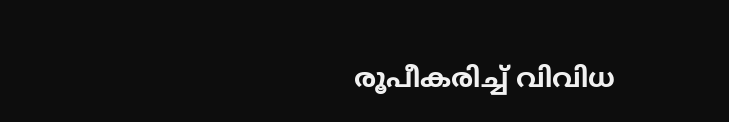രൂപീകരിച്ച് വിവിധ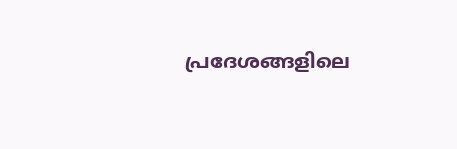പ്രദേശങ്ങളിലെ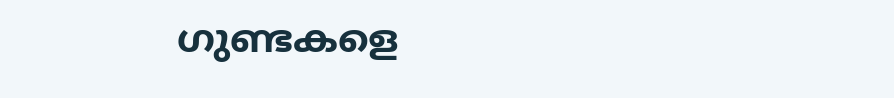ഗുണ്ടകളെ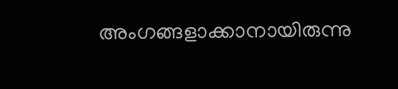അംഗങ്ങളാക്കാനായിരുന്നു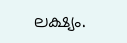ലക്ഷ്യം.